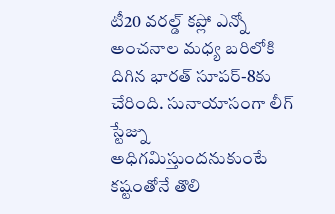టీ20 వరల్డ్ కప్లో ఎన్నో అంచనాల మధ్య బరిలోకి దిగిన భారత్ సూపర్-8కు చేరింది. సునాయాసంగా లీగ్ స్టేజ్ను అధిగమిస్తుందనుకుంటే కష్టంతోనే తొలి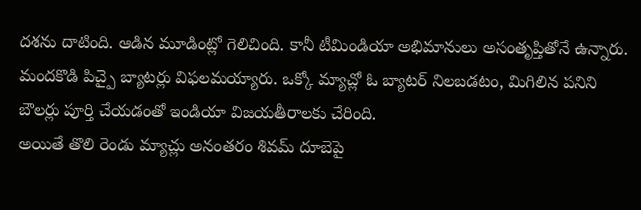దశను దాటింది. ఆడిన మూడింట్లో గెలిచింది. కానీ టీమిండియా అభిమానులు అసంతృప్తితోనే ఉన్నారు. మందకొడి పిచ్పై బ్యాటర్లు విఫలమయ్యారు. ఒక్కో మ్యాచ్లో ఓ బ్యాటర్ నిలబడటం, మిగిలిన పనిని బౌలర్లు పూర్తి చేయడంతో ఇండియా విజయతీరాలకు చేరింది.
అయితే తొలి రెండు మ్యాచ్లు అనంతరం శివమ్ దూబెపై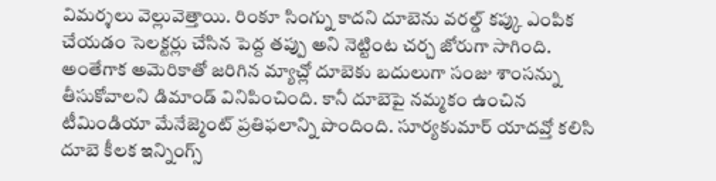విమర్శలు వెల్లువెత్తాయి. రింకూ సింగ్ను కాదని దూబెను వరల్డ్ కప్కు ఎంపిక చేయడం సెలక్టర్లు చేసిన పెద్ద తప్పు అని నెట్టింట చర్చ జోరుగా సాగింది. అంతేగాక అమెరికాతో జరిగిన మ్యాచ్లో దూబెకు బదులుగా సంజు శాంసన్ను తీసుకోవాలని డిమాండ్ వినిపించింది. కానీ దూబెపై నమ్మకం ఉంచిన టీమిండియా మేనేజ్మెంట్ ప్రతిఫలాన్ని పొందింది. సూర్యకుమార్ యాదవ్తో కలిసి దూబె కీలక ఇన్నింగ్స్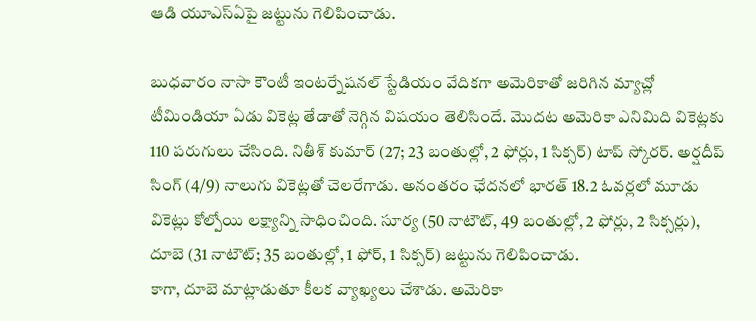ఆడి యూఎస్ఏపై జట్టును గెలిపించాడు.

బుధవారం నాసా కౌంటీ ఇంటర్నేషనల్ స్టేడియం వేదికగా అమెరికాతో జరిగిన మ్యాచ్లో టీమిండియా ఏడు వికెట్ల తేడాతో నెగ్గిన విషయం తెలిసిందే. మొదట అమెరికా ఎనిమిది వికెట్లకు 110 పరుగులు చేసింది. నితీశ్ కుమార్ (27; 23 బంతుల్లో, 2 ఫోర్లు, 1 సిక్సర్) టాప్ స్కోరర్. అర్షదీప్ సింగ్ (4/9) నాలుగు వికెట్లతో చెలరేగాడు. అనంతరం ఛేదనలో భారత్ 18.2 ఓవర్లలో మూడు వికెట్లు కోల్పోయి లక్ష్యాన్ని సాధించింది. సూర్య (50 నాటౌట్, 49 బంతుల్లో, 2 ఫోర్లు, 2 సిక్సర్లు), దూబె (31 నాటౌట్; 35 బంతుల్లో, 1 ఫోర్, 1 సిక్సర్) జట్టును గెలిపించాడు.
కాగా, దూబె మాట్లాడుతూ కీలక వ్యాఖ్యలు చేశాడు. అమెరికా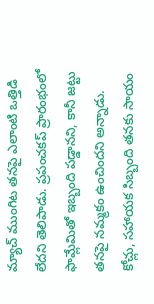మ్యాచ్ ముంగిట తనపై ఎలాంటి ఒత్తిడి లేదని తెలిపాడు. ప్రపంచకప్ ప్రారంభంలో ఫామ్లేమితో ఇబ్బంది పడ్డానని, కానీ జట్టు తనపై నమ్మకం ఉంచిందని అన్నాడు. కోచ్లు, సహాయక సిబ్బంది తనకు సాయం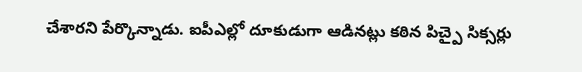చేశారని పేర్కొన్నాడు. ఐపీఎల్లో దూకుడుగా ఆడినట్లు కఠిన పిచ్పై సిక్సర్లు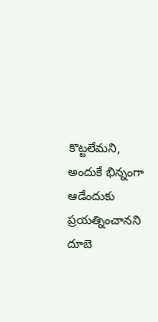కొట్టలేమని, అందుకే భిన్నంగా ఆడేందుకు ప్రయత్నించానని దూబె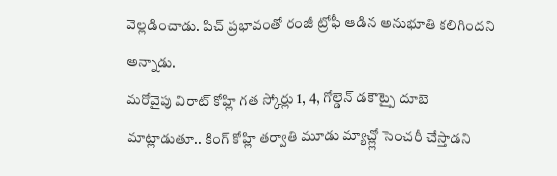వెల్లడించాడు. పిచ్ ప్రభావంతో రంజీ ట్రోఫీ ఆడిన అనుభూతి కలిగిందని అన్నాడు.
మరోవైపు విరాట్ కోహ్లి గత స్కోర్లు 1, 4, గోల్డెన్ డకౌట్పై దూబె మాట్లాడుతూ.. కింగ్ కోహ్లి తర్వాతి మూడు మ్యాచ్ల్లో సెంచరీ చేస్తాడని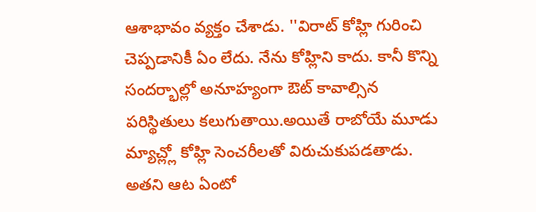ఆశాభావం వ్యక్తం చేశాడు. ''విరాట్ కోహ్లి గురించి చెప్పడానికీ ఏం లేదు. నేను కోహ్లిని కాదు. కానీ కొన్ని సందర్భాల్లో అనూహ్యంగా ఔట్ కావాల్సిన పరిస్థితులు కలుగుతాయి.అయితే రాబోయే మూడు మ్యాచ్ల్లో కోహ్లి సెంచరీలతో విరుచుకుపడతాడు. అతని ఆట ఏంటో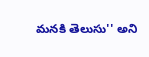మనకి తెలుసు'' అని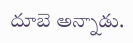దూబె అన్నాడు.